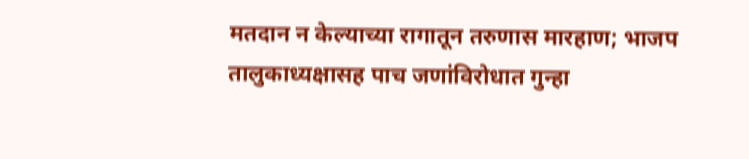मतदान न केल्याच्या रागातून तरुणास मारहाण; भाजप तालुकाध्यक्षासह पाच जणांविरोधात गुन्हा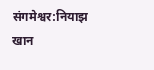संगमेश्वर:नियाझ खान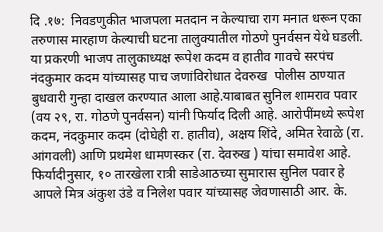दि .१७:  निवडणुकीत भाजपला मतदान न केल्याचा राग मनात धरून एका तरुणास मारहाण केल्याची घटना तालुक्यातील गोठणे पुनर्वसन येथे घडली. या प्रकरणी भाजप तालुकाध्यक्ष रूपेश कदम व हातीव गावचे सरपंच नंदकुमार कदम यांच्यासह पाच जणांविरोधात देवरुख  पोलीस ठाण्यात बुधवारी गुन्हा दाखल करण्यात आला आहे.याबाबत सुनिल शामराव पवार (वय २९, रा. गोठणे पुनर्वसन) यांनी फिर्याद दिली आहे. आरोपींमध्ये रूपेश कदम, नंदकुमार कदम (दोघेही रा. हातीव), अक्षय शिंदे, अमित रेवाळे (रा. आंगवली) आणि प्रथमेश धामणस्कर (रा. देवरुख ) यांचा समावेश आहे.
फिर्यादीनुसार, १० तारखेला रात्री साडेआठच्या सुमारास सुनिल पवार हे आपले मित्र अंकुश उंडे व निलेश पवार यांच्यासह जेवणासाठी आर. के.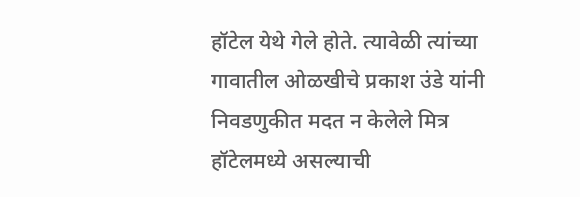हॉटेल येथे गेले होते. त्यावेळी त्यांच्या गावातील ओळखीचे प्रकाश उंडे यांनी निवडणुकीत मदत न केलेले मित्र हॉटेलमध्ये असल्याची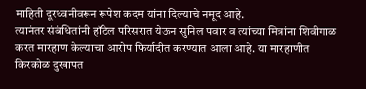माहिती दूरध्वनीवरून रूपेश कदम यांना दिल्याचे नमूद आहे.
त्यानंतर संबंधितांनी हॉटेल परिसरात येऊन सुनिल पवार व त्यांच्या मित्रांना शिवीगाळ करत मारहाण केल्याचा आरोप फिर्यादीत करण्यात आला आहे. या मारहाणीत किरकोळ दुखापत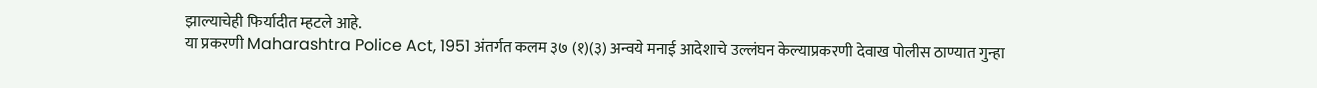झाल्याचेही फिर्यादीत म्हटले आहे.
या प्रकरणी Maharashtra Police Act, 1951 अंतर्गत कलम ३७ (१)(३) अन्वये मनाई आदेशाचे उल्लंघन केल्याप्रकरणी देवाख पोलीस ठाण्यात गुन्हा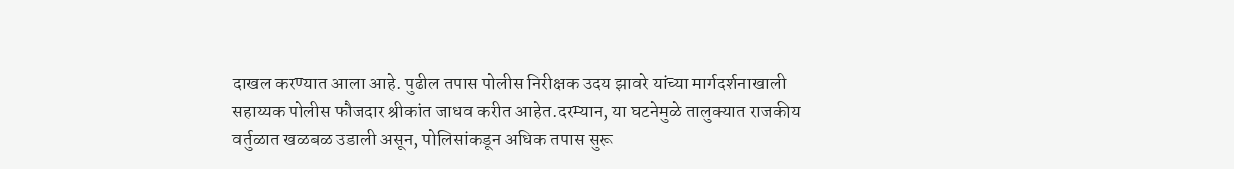दाखल करण्यात आला आहे. पुढील तपास पोलीस निरीक्षक उदय झावरे यांच्या मार्गदर्शनाखाली सहाय्यक पोलीस फौजदार श्रीकांत जाधव करीत आहेत.दरम्यान, या घटनेमुळे तालुक्यात राजकीय वर्तुळात खळबळ उडाली असून, पोलिसांकडून अधिक तपास सुरू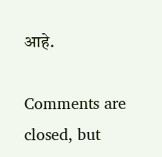आहे.

Comments are closed, but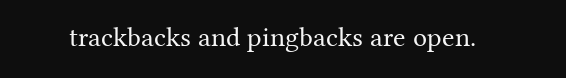trackbacks and pingbacks are open.